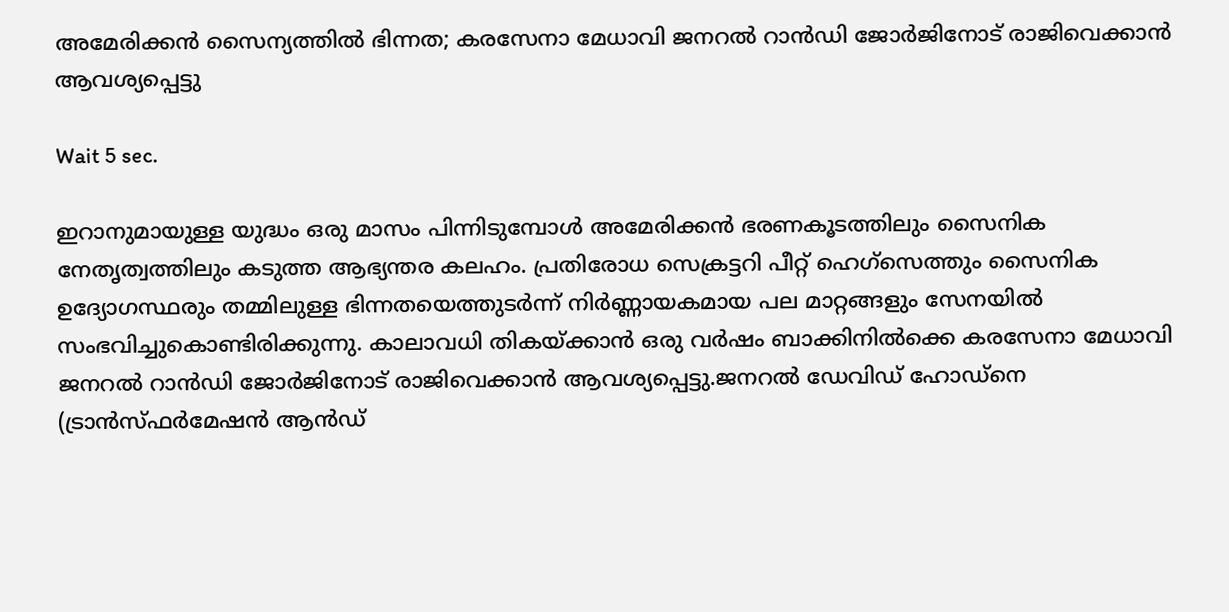അമേരിക്കൻ സൈന്യത്തിൽ ഭിന്നത; കരസേനാ മേധാവി ജനറൽ റാൻഡി ജോർജിനോട് രാജിവെക്കാൻ ആവശ്യപ്പെട്ടു

Wait 5 sec.

ഇറാനുമായുള്ള യുദ്ധം ഒരു മാസം പിന്നിടുമ്പോൾ അമേരിക്കൻ ഭരണകൂടത്തിലും സൈനിക നേതൃത്വത്തിലും കടുത്ത ആഭ്യന്തര കലഹം. പ്രതിരോധ സെക്രട്ടറി പീറ്റ്‌ ഹെഗ്‌സെത്തും സൈനിക ഉദ്യോഗസ്ഥരും തമ്മിലുള്ള ഭിന്നതയെത്തുടർന്ന് നിർണ്ണായകമായ പല മാറ്റങ്ങളും സേനയിൽ സംഭവിച്ചുകൊണ്ടിരിക്കുന്നു. കാലാവധി തികയ്ക്കാൻ ഒരു വർഷം ബാക്കിനിൽക്കെ കരസേനാ മേധാവി ജനറൽ റാൻഡി ജോർജിനോട് രാജിവെക്കാൻ ആവശ്യപ്പെട്ടു.ജനറൽ ഡേവിഡ് ഹോഡ്‌നെ (ട്രാൻസ്ഫർമേഷൻ ആൻഡ്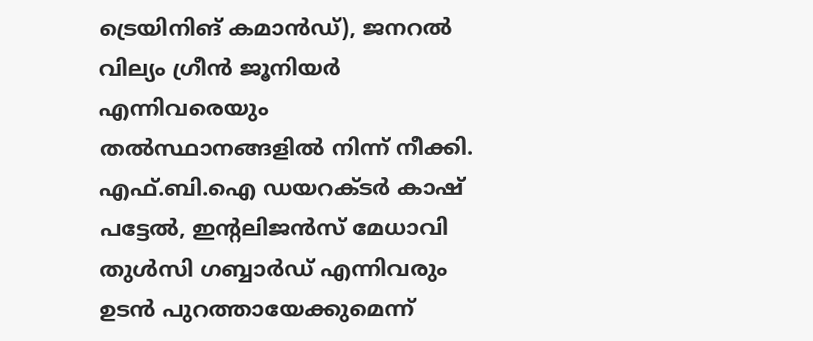ട്രെയിനിങ് കമാൻഡ്), ജനറൽ വില്യം ഗ്രീൻ ജൂനിയർ എന്നിവരെയും തൽസ്ഥാനങ്ങളിൽ നിന്ന് നീക്കി. എഫ്.ബി.ഐ ഡയറക്ടർ കാഷ് പട്ടേൽ, ഇന്റലിജൻസ് മേധാവി തുൾസി ഗബ്ബാർഡ് എന്നിവരും ഉടൻ പുറത്തായേക്കുമെന്ന്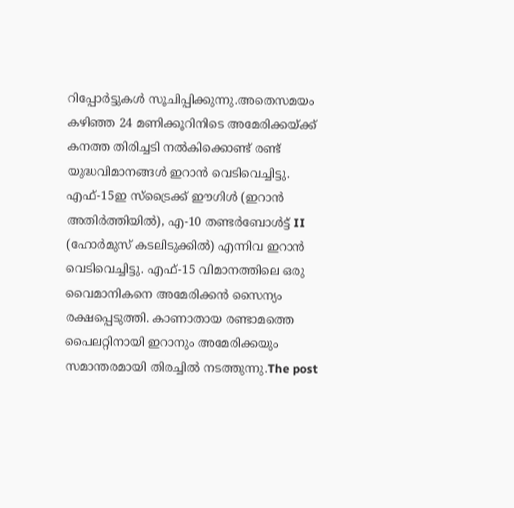റിപ്പോർട്ടുകൾ സൂചിപ്പിക്കുന്നു.അതെസമയം കഴിഞ്ഞ 24 മണിക്കൂറിനിടെ അമേരിക്കയ്ക്ക് കനത്ത തിരിച്ചടി നൽകിക്കൊണ്ട് രണ്ട് യുദ്ധവിമാനങ്ങൾ ഇറാൻ വെടിവെച്ചിട്ടു. എഫ്-15ഇ സ്ട്രൈക്ക് ഈഗിൾ (ഇറാൻ അതിർത്തിയിൽ), എ-10 തണ്ടർബോൾട്ട് II (ഹോർമുസ് കടലിടുക്കിൽ) എന്നിവ ഇറാൻ വെടിവെച്ചിട്ടു. എഫ്-15 വിമാനത്തിലെ ഒരു വൈമാനികനെ അമേരിക്കൻ സൈന്യം രക്ഷപ്പെടുത്തി. കാണാതായ രണ്ടാമത്തെ പൈലറ്റിനായി ഇറാനും അമേരിക്കയും സമാന്തരമായി തിരച്ചിൽ നടത്തുന്നു.The post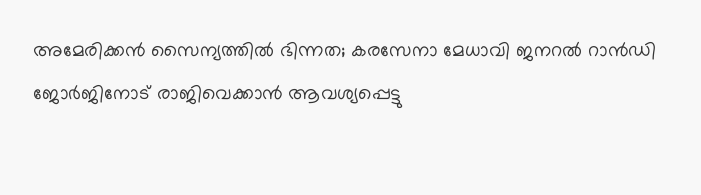അമേരിക്കൻ സൈന്യത്തിൽ ഭിന്നത; കരസേനാ മേധാവി ജനറൽ റാൻഡി ജോർജിനോട് രാജിവെക്കാൻ ആവശ്യപ്പെട്ടു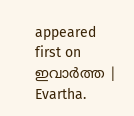appeared first on ഇവാർത്ത | Evartha.